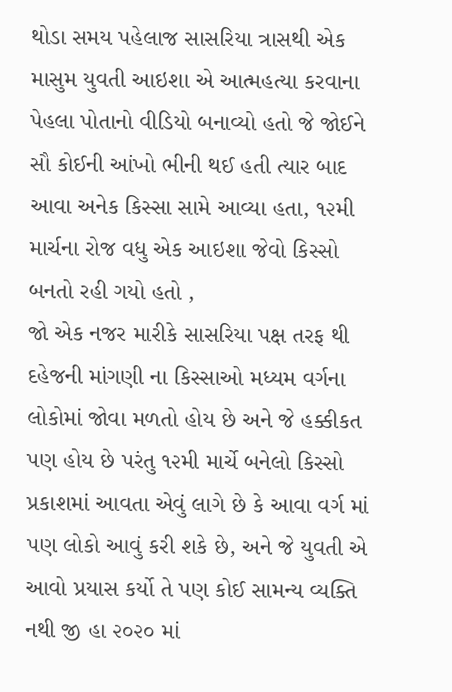થોડા સમય પહેલાજ સાસરિયા ત્રાસથી એક માસુમ યુવતી આઇશા એ આત્મહત્યા કરવાના પેહલા પોતાનો વીડિયો બનાવ્યો હતો જે જોઈને સૌ કોઈની આંખો ભીની થઈ હતી ત્યાર બાદ આવા અનેક કિસ્સા સામે આવ્યા હતા, ૧૨મી માર્ચના રોજ વધુ એક આઇશા જેવો કિસ્સો બનતો રહી ગયો હતો ,
જો એક નજર મારીકે સાસરિયા પક્ષ તરફ થી દહેજની માંગણી ના કિસ્સાઓ મધ્યમ વર્ગના લોકોમાં જોવા મળતો હોય છે અને જે હક્કીકત પણ હોય છે પરંતુ ૧૨મી માર્ચે બનેલો કિસ્સો પ્રકાશમાં આવતા એવું લાગે છે કે આવા વર્ગ માં પણ લોકો આવું કરી શકે છે, અને જે યુવતી એ આવો પ્રયાસ કર્યો તે પણ કોઈ સામન્ય વ્યક્તિ નથી જી હા ૨૦૨૦ માં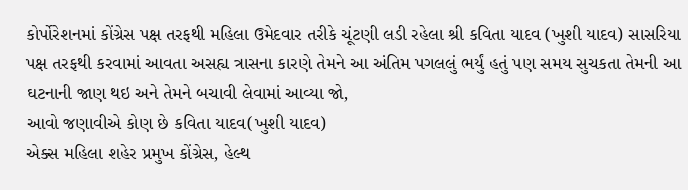કોર્પોરેશનમાં કોંગ્રેસ પક્ષ તરફથી મહિલા ઉમેદવાર તરીકે ચૂંટણી લડી રહેલા શ્રી કવિતા યાદવ (ખુશી યાદવ) સાસરિયા પક્ષ તરફથી કરવામાં આવતા અસહ્ય ત્રાસના કારણે તેમને આ અંતિમ પગલલું ભર્યું હતું પણ સમય સુચકતા તેમની આ ઘટનાની જાણ થઇ અને તેમને બચાવી લેવામાં આવ્યા જો,
આવો જણાવીએ કોણ છે કવિતા યાદવ(ખુશી યાદવ)
એક્સ મહિલા શહેર પ્રમુખ કોંગ્રેસ, હેલ્થ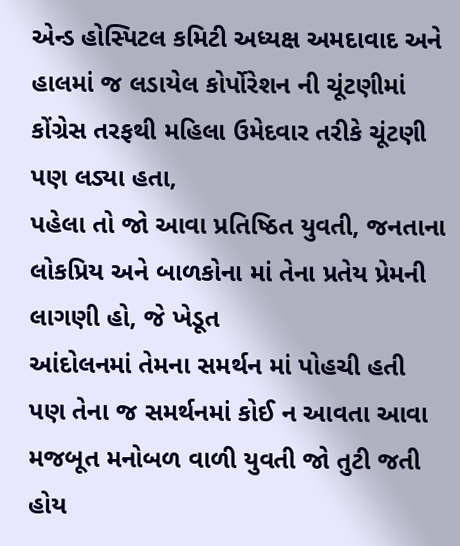એન્ડ હોસ્પિટલ કમિટી અધ્યક્ષ અમદાવાદ અને હાલમાં જ લડાયેલ કોર્પોરેશન ની ચૂંટણીમાં કોંગ્રેસ તરફથી મહિલા ઉમેદવાર તરીકે ચૂંટણી પણ લડ્યા હતા,
પહેલા તો જો આવા પ્રતિષ્ઠિત યુવતી, જનતાના લોકપ્રિય અને બાળકોના માં તેના પ્રતેય પ્રેમની લાગણી હો, જે ખેડૂત
આંદોલનમાં તેમના સમર્થન માં પોહચી હતી પણ તેના જ સમર્થનમાં કોઈ ન આવતા આવા મજબૂત મનોબળ વાળી યુવતી જો તુટી જતી હોય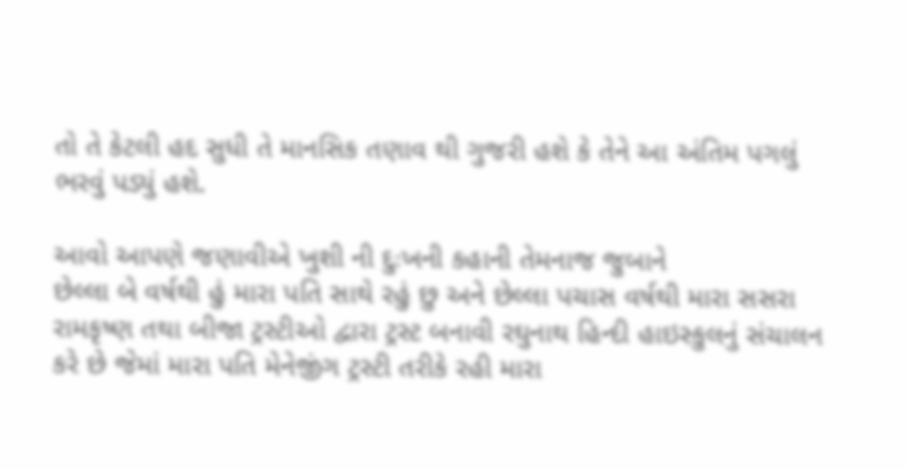તો તે કેટલી હદ સુધી તે માનસિક તણાવ થી ગુજરી હશે કે તેને આ અંતિમ પગલું ભરવું પડ્યું હશે.

આવો આપણે જણાવીએ ખુશી ની દુઃખની કહાની તેમનાજ જુબાને
છેલ્લા બે વર્ષથી હું મારા પતિ સાથે રહું છુ અને છેલ્લા પચાસ વર્ષથી મારા સસરા રામકૃષ્ણ તથા બીજા ટ્રસ્ટીઓ દ્વારા ટ્રસ્ટ બનાવી રઘુનાથ હિન્દી હાઇસ્કુલનું સંચાલન કરે છે જેમાં મારા પતિ મેનેજીંગ ટ્રસ્ટી તરીકે રહી મારા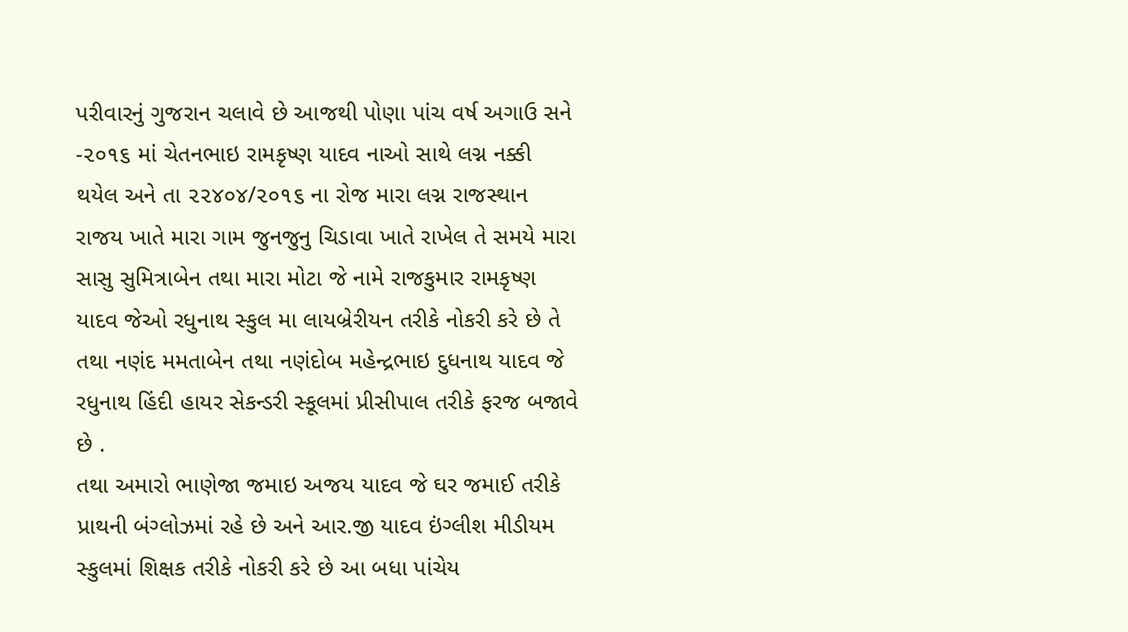પરીવારનું ગુજરાન ચલાવે છે આજથી પોણા પાંચ વર્ષ અગાઉ સને -૨૦૧૬ માં ચેતનભાઇ રામકૃષ્ણ યાદવ નાઓ સાથે લગ્ન નક્કી થયેલ અને તા ૨૨૪૦૪/૨૦૧૬ ના રોજ મારા લગ્ન રાજસ્થાન રાજય ખાતે મારા ગામ જુનજુનુ ચિડાવા ખાતે રાખેલ તે સમયે મારા સાસુ સુમિત્રાબેન તથા મારા મોટા જે નામે રાજકુમાર રામકૃષ્ણ યાદવ જેઓ રધુનાથ સ્કુલ મા લાયબ્રેરીયન તરીકે નોકરી કરે છે તે તથા નણંદ મમતાબેન તથા નણંદોબ મહેન્દ્રભાઇ દુધનાથ યાદવ જે રધુનાથ હિંદી હાયર સેકન્ડરી સ્કૂલમાં પ્રીસીપાલ તરીકે ફરજ બજાવે છે .
તથા અમારો ભાણેજા જમાઇ અજય યાદવ જે ઘર જમાઈ તરીકે પ્રાથની બંગ્લોઝમાં રહે છે અને આર.જી યાદવ ઇંગ્લીશ મીડીયમ સ્કુલમાં શિક્ષક તરીકે નોકરી કરે છે આ બધા પાંચેય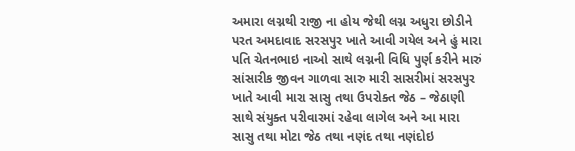અમારા લગ્નથી રાજી ના હોય જેથી લગ્ન અધુરા છોડીને પરત અમદાવાદ સરસપુર ખાતે આવી ગયેલ અને હું મારા પતિ ચેતનભાઇ નાઓ સાથે લગ્નની વિધિ પુર્ણ કરીને મારું સાંસારીક જીવન ગાળવા સારુ મારી સાસરીમાં સરસપુર ખાતે આવી મારા સાસુ તથા ઉપરોક્ત જેઠ – જેઠાણી સાથે સંયુક્ત પરીવારમાં રહેવા લાગેલ અને આ મારા સાસુ તથા મોટા જેઠ તથા નણંદ તથા નણંદોઇ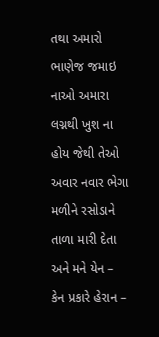તથા અમારો ભાણેજ જમાઇ નાઓ અમારા લગ્નથી ખુશ ના હોય જેથી તેઓ અવાર નવાર ભેગા મળીને રસોડાને તાળા મારી દેતા અને મને યેન – કેન પ્રકારે હેરાન –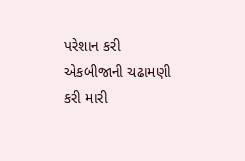પરેશાન કરી એકબીજાની ચઢામણી કરી મારી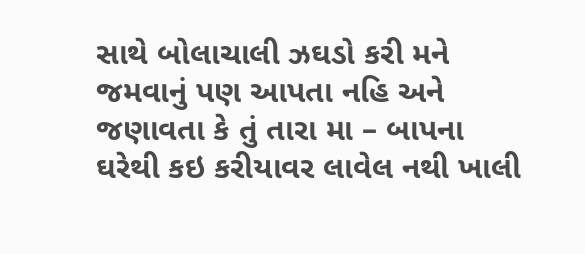સાથે બોલાચાલી ઝઘડો કરી મને જમવાનું પણ આપતા નહિ અને જણાવતા કે તું તારા મા – બાપના ઘરેથી કઇ કરીયાવર લાવેલ નથી ખાલી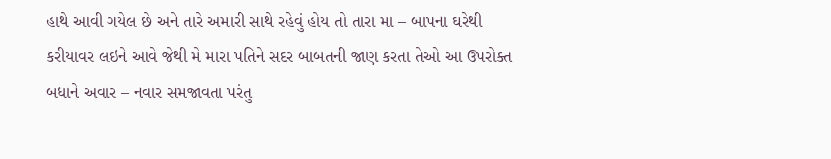હાથે આવી ગયેલ છે અને તારે અમારી સાથે રહેવું હોય તો તારા મા – બાપના ઘરેથી કરીયાવર લઇને આવે જેથી મે મારા પતિને સદર બાબતની જાણ કરતા તેઓ આ ઉપરોક્ત બધાને અવાર – નવાર સમજાવતા પરંતુ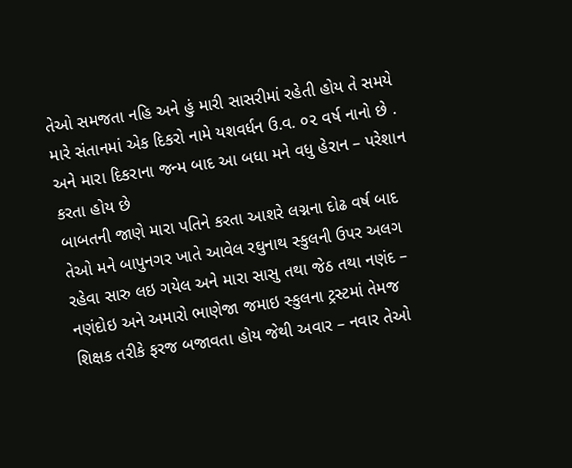તેઓ સમજતા નહિ અને હું મારી સાસરીમાં રહેતી હોય તે સમયે મારે સંતાનમાં એક દિકરો નામે યશવર્ધન ઉ.વ. ૦૨ વર્ષ નાનો છે . અને મારા દિકરાના જન્મ બાદ આ બધા મને વધુ હેરાન – પરેશાન કરતા હોય છે
બાબતની જાણે મારા પતિને કરતા આશરે લગ્નના દોઢ વર્ષ બાદ તેઓ મને બાપુનગર ખાતે આવેલ રઘુનાથ સ્કુલની ઉપર અલગ રહેવા સારુ લઇ ગયેલ અને મારા સાસુ તથા જેઠ તથા નણંદ – નણંદોઇ અને અમારો ભાણેજા જમાઇ સ્કુલના ટ્રસ્ટમાં તેમજ શિક્ષક તરીકે ફરજ બજાવતા હોય જેથી અવાર – નવાર તેઓ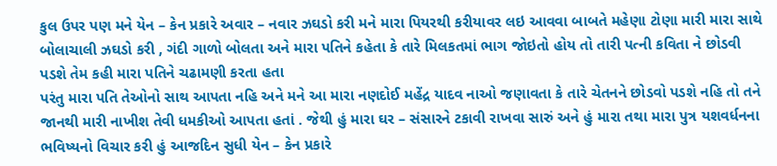કુલ ઉપર પણ મને યેન – કેન પ્રકારે અવાર – નવાર ઝઘડો કરી મને મારા પિયરથી કરીયાવર લઇ આવવા બાબતે મહેણા ટોણા મારી મારા સાથે બોલાચાલી ઝઘડો કરી , ગંદી ગાળો બોલતા અને મારા પતિને કહેતા કે તારે મિલકતમાં ભાગ જોઇતો હોય તો તારી પત્ની કવિતા ને છોડવી પડશે તેમ કહી મારા પતિને ચઢામણી કરતા હતા
પરંતુ મારા પતિ તેઓનો સાથ આપતા નહિ અને મને આ મારા નણદોઈ મહેંદ્ર યાદવ નાઓ જણાવતા કે તારે ચેતનને છોડવો પડશે નહિ તો તને જાનથી મારી નાખીશ તેવી ધમકીઓ આપતા હતાં . જેથી હું મારા ઘર – સંસારને ટકાવી રાખવા સારું અને હું મારા તથા મારા પુત્ર યશવર્ધનના ભવિષ્યનો વિચાર કરી હું આજદિન સુધી યેન – કેન પ્રકારે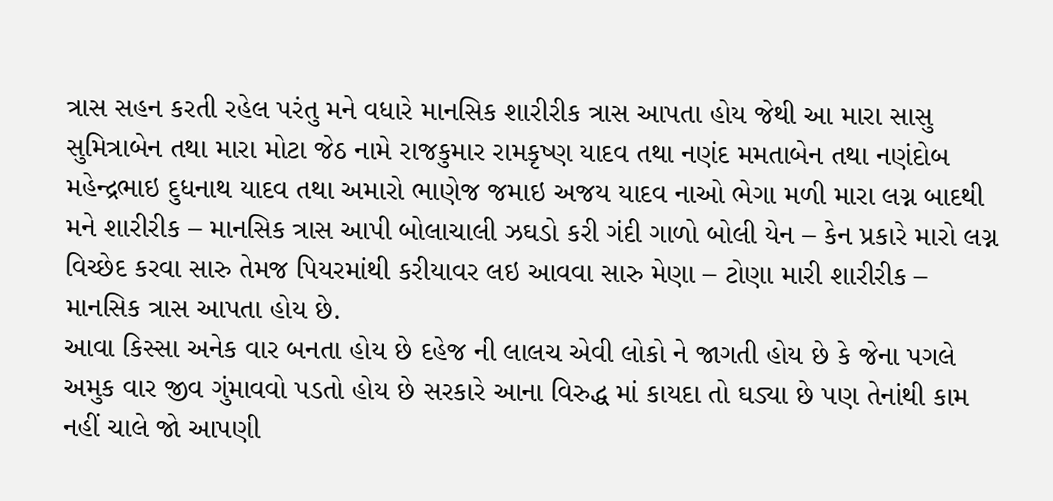ત્રાસ સહન કરતી રહેલ પરંતુ મને વધારે માનસિક શારીરીક ત્રાસ આપતા હોય જેથી આ મારા સાસુ સુમિત્રાબેન તથા મારા મોટા જેઠ નામે રાજકુમાર રામકૃષ્ણ યાદવ તથા નણંદ મમતાબેન તથા નણંદોબ મહેન્દ્રભાઇ દુધનાથ યાદવ તથા અમારો ભાણેજ જમાઇ અજય યાદવ નાઓ ભેગા મળી મારા લગ્ન બાદથી મને શારીરીક – માનસિક ત્રાસ આપી બોલાચાલી ઝઘડો કરી ગંદી ગાળો બોલી યેન – કેન પ્રકારે મારો લગ્ન વિચ્છેદ કરવા સારુ તેમજ પિયરમાંથી કરીયાવર લઇ આવવા સારુ મેણા – ટોણા મારી શારીરીક – માનસિક ત્રાસ આપતા હોય છે.
આવા કિસ્સા અનેક વાર બનતા હોય છે દહેજ ની લાલચ એવી લોકો ને જાગતી હોય છે કે જેના પગલે અમુક વાર જીવ ગુંમાવવો પડતો હોય છે સરકારે આના વિરુદ્ધ માં કાયદા તો ઘડ્યા છે પણ તેનાંથી કામ નહીં ચાલે જો આપણી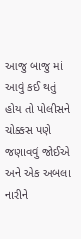આજુ બાજુ માં આવું કઈ થતું હોય તો પોલીસને ચોક્કસ પણે જણાવવું જોઈએ અને એક અબલા નારીને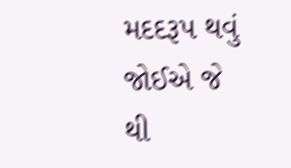મદદરૂપ થવું જોઈએ જે થી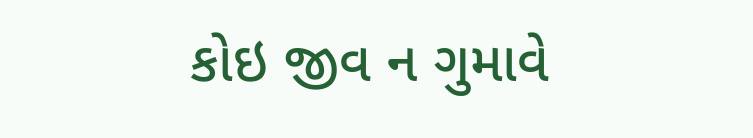કોઇ જીવ ન ગુમાવે